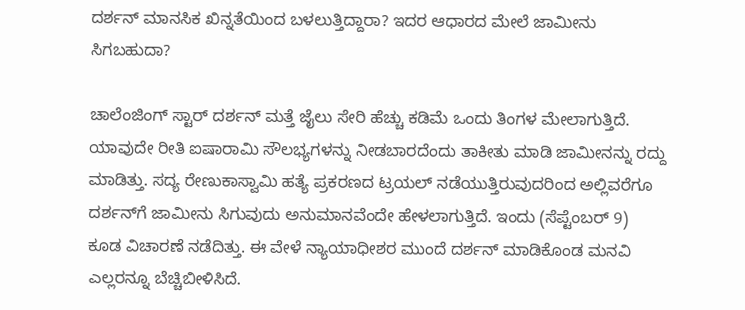ದರ್ಶನ್ ಮಾನಸಿಕ ಖಿನ್ನತೆಯಿಂದ ಬಳಲುತ್ತಿದ್ದಾರಾ? ಇದರ ಆಧಾರದ ಮೇಲೆ ಜಾಮೀನು ಸಿಗಬಹುದಾ?

ಚಾಲೆಂಜಿಂಗ್ ಸ್ಟಾರ್ ದರ್ಶನ್ ಮತ್ತೆ ಜೈಲು ಸೇರಿ ಹೆಚ್ಚು ಕಡಿಮೆ ಒಂದು ತಿಂಗಳ ಮೇಲಾಗುತ್ತಿದೆ. ಯಾವುದೇ ರೀತಿ ಐಷಾರಾಮಿ ಸೌಲಭ್ಯಗಳನ್ನು ನೀಡಬಾರದೆಂದು ತಾಕೀತು ಮಾಡಿ ಜಾಮೀನನ್ನು ರದ್ದು ಮಾಡಿತ್ತು. ಸದ್ಯ ರೇಣುಕಾಸ್ವಾಮಿ ಹತ್ಯೆ ಪ್ರಕರಣದ ಟ್ರಯಲ್ ನಡೆಯುತ್ತಿರುವುದರಿಂದ ಅಲ್ಲಿವರೆಗೂ ದರ್ಶನ್‌ಗೆ ಜಾಮೀನು ಸಿಗುವುದು ಅನುಮಾನವೆಂದೇ ಹೇಳಲಾಗುತ್ತಿದೆ. ಇಂದು (ಸೆಪ್ಟೆಂಬರ್ 9) ಕೂಡ ವಿಚಾರಣೆ ನಡೆದಿತ್ತು. ಈ ವೇಳೆ ನ್ಯಾಯಾಧೀಶರ ಮುಂದೆ ದರ್ಶನ್ ಮಾಡಿಕೊಂಡ ಮನವಿ ಎಲ್ಲರನ್ನೂ ಬೆಚ್ಚಿಬೀಳಿಸಿದೆ.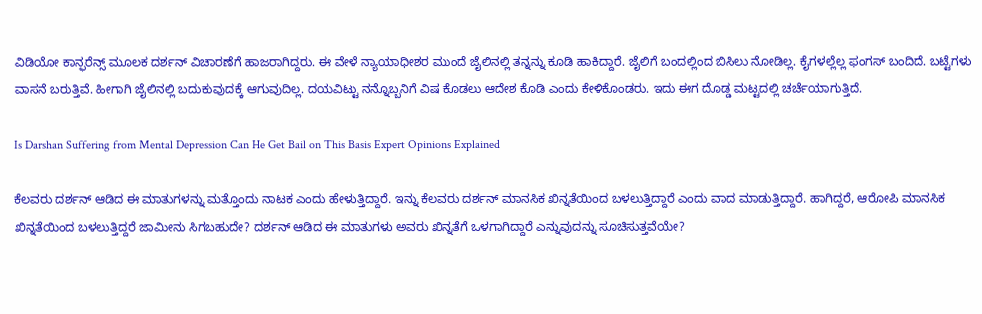ವಿಡಿಯೋ ಕಾನ್ಫರೆನ್ಸ್ ಮೂಲಕ ದರ್ಶನ್ ವಿಚಾರಣೆಗೆ ಹಾಜರಾಗಿದ್ದರು. ಈ ವೇಳೆ ನ್ಯಾಯಾಧೀಶರ ಮುಂದೆ ಜೈಲಿನಲ್ಲಿ ತನ್ನನ್ನು ಕೂಡಿ ಹಾಕಿದ್ದಾರೆ. ಜೈಲಿಗೆ ಬಂದಲ್ಲಿಂದ ಬಿಸಿಲು ನೋಡಿಲ್ಲ. ಕೈಗಳಲ್ಲೆಲ್ಲ ಫಂಗಸ್ ಬಂದಿದೆ. ಬಟ್ಟೆಗಳು ವಾಸನೆ ಬರುತ್ತಿವೆ. ಹೀಗಾಗಿ ಜೈಲಿನಲ್ಲಿ ಬದುಕುವುದಕ್ಕೆ ಆಗುವುದಿಲ್ಲ. ದಯವಿಟ್ಟು ನನ್ನೊಬ್ಬನಿಗೆ ವಿಷ ಕೊಡಲು ಆದೇಶ ಕೊಡಿ ಎಂದು ಕೇಳಿಕೊಂಡರು. ಇದು ಈಗ ದೊಡ್ಡ ಮಟ್ಟದಲ್ಲಿ ಚರ್ಚೆಯಾಗುತ್ತಿದೆ.

Is Darshan Suffering from Mental Depression Can He Get Bail on This Basis Expert Opinions Explained

ಕೆಲವರು ದರ್ಶನ್ ಆಡಿದ ಈ ಮಾತುಗಳನ್ನು ಮತ್ತೊಂದು ನಾಟಕ ಎಂದು ಹೇಳುತ್ತಿದ್ದಾರೆ. ಇನ್ನು ಕೆಲವರು ದರ್ಶನ್ ಮಾನಸಿಕ ಖಿನ್ನತೆಯಿಂದ ಬಳಲುತ್ತಿದ್ದಾರೆ ಎಂದು ವಾದ ಮಾಡುತ್ತಿದ್ದಾರೆ. ಹಾಗಿದ್ದರೆ, ಆರೋಪಿ ಮಾನಸಿಕ ಖಿನ್ನತೆಯಿಂದ ಬಳಲುತ್ತಿದ್ದರೆ ಜಾಮೀನು ಸಿಗಬಹುದೇ? ದರ್ಶನ್ ಆಡಿದ ಈ ಮಾತುಗಳು ಅವರು ಖಿನ್ನತೆಗೆ ಒಳಗಾಗಿದ್ದಾರೆ ಎನ್ನುವುದನ್ನು ಸೂಚಿಸುತ್ತವೆಯೇ?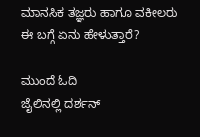ಮಾನಸಿಕ ತಜ್ಞರು ಹಾಗೂ ವಕೀಲರು ಈ ಬಗ್ಗೆ ಏನು ಹೇಳುತ್ತಾರೆ?

ಮುಂದೆ ಓದಿ
ಜೈಲಿನಲ್ಲಿ ದರ್ಶನ್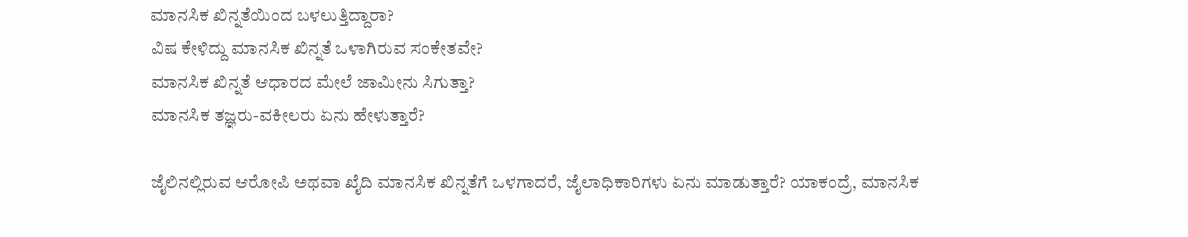ಮಾನಸಿಕ ಖಿನ್ನತೆಯಿಂದ ಬಳಲುತ್ತಿದ್ದಾರಾ?
ವಿಷ ಕೇಳಿದ್ದು ಮಾನಸಿಕ ಖಿನ್ನತೆ ಒಳಾಗಿರುವ ಸಂಕೇತವೇ?
ಮಾನಸಿಕ ಖಿನ್ನತೆ ಆಧಾರದ ಮೇಲೆ ಜಾಮೀನು ಸಿಗುತ್ತಾ?
ಮಾನಸಿಕ ತಜ್ಞರು-ವಕೀಲರು ಏನು ಹೇಳುತ್ತಾರೆ?

ಜೈಲಿನಲ್ಲಿರುವ ಆರೋಪಿ ಅಥವಾ ಖೈದಿ ಮಾನಸಿಕ ಖಿನ್ನತೆಗೆ ಒಳಗಾದರೆ, ಜೈಲಾಧಿಕಾರಿಗಳು ಏನು ಮಾಡುತ್ತಾರೆ? ಯಾಕಂದ್ರೆ, ಮಾನಸಿಕ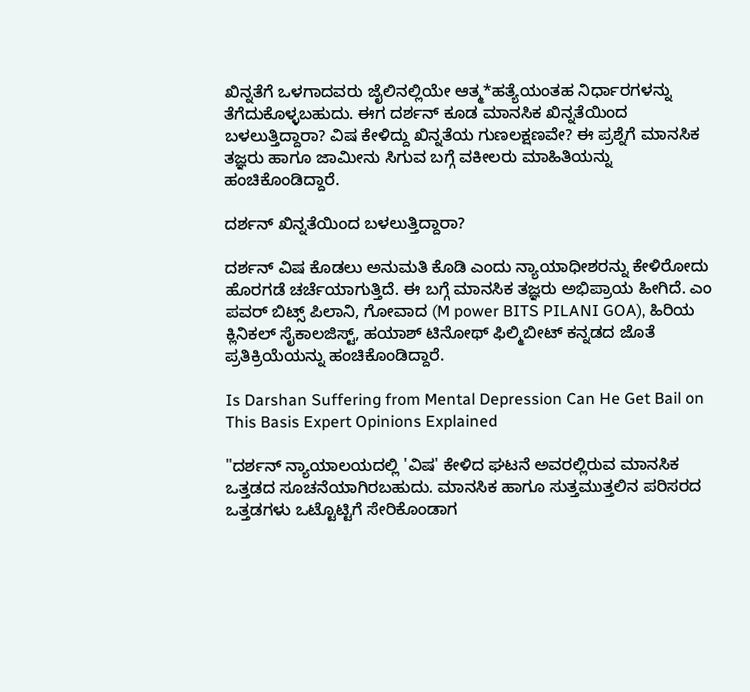ಖಿನ್ನತೆಗೆ ಒಳಗಾದವರು ಜೈಲಿನಲ್ಲಿಯೇ ಆತ್ಮ*ಹತ್ಯೆಯಂತಹ ನಿರ್ಧಾರಗಳನ್ನು ತೆಗೆದುಕೊಳ್ಳಬಹುದು. ಈಗ ದರ್ಶನ್ ಕೂಡ ಮಾನಸಿಕ ಖಿನ್ನತೆಯಿಂದ ಬಳಲುತ್ತಿದ್ದಾರಾ? ವಿಷ ಕೇಳಿದ್ದು ಖಿನ್ನತೆಯ ಗುಣಲಕ್ಷಣವೇ? ಈ ಪ್ರಶ್ನೆಗೆ ಮಾನಸಿಕ ತಜ್ಞರು ಹಾಗೂ ಜಾಮೀನು ಸಿಗುವ ಬಗ್ಗೆ ವಕೀಲರು ಮಾಹಿತಿಯನ್ನು ಹಂಚಿಕೊಂಡಿದ್ದಾರೆ.

ದರ್ಶನ್ ಖಿನ್ನತೆಯಿಂದ ಬಳಲುತ್ತಿದ್ದಾರಾ?

ದರ್ಶನ್ ವಿಷ ಕೊಡಲು ಅನುಮತಿ ಕೊಡಿ ಎಂದು ನ್ಯಾಯಾಧೀಶರನ್ನು ಕೇಳಿರೋದು ಹೊರಗಡೆ ಚರ್ಚೆಯಾಗುತ್ತಿದೆ. ಈ ಬಗ್ಗೆ ಮಾನಸಿಕ ತಜ್ಞರು ಅಭಿಪ್ರಾಯ ಹೀಗಿದೆ. ಎಂ ಪವರ್‌ ಬಿಟ್ಸ್ ಪಿಲಾನಿ, ಗೋವಾದ (M power BITS PILANI GOA), ಹಿರಿಯ ಕ್ಲಿನಿಕಲ್ ಸೈಕಾಲಜಿಸ್ಟ್, ಹಯಾಶ್ ಟಿನೋಥ್ ಫಿಲ್ಮಿಬೀಟ್ ಕನ್ನಡದ ಜೊತೆ ಪ್ರತಿಕ್ರಿಯೆಯನ್ನು ಹಂಚಿಕೊಂಡಿದ್ದಾರೆ.

Is Darshan Suffering from Mental Depression Can He Get Bail on This Basis Expert Opinions Explained

"ದರ್ಶನ್ ನ್ಯಾಯಾಲಯದಲ್ಲಿ 'ವಿಷ' ಕೇಳಿದ ಘಟನೆ ಅವರಲ್ಲಿರುವ ಮಾನಸಿಕ ಒತ್ತಡದ ಸೂಚನೆಯಾಗಿರಬಹುದು. ಮಾನಸಿಕ ಹಾಗೂ ಸುತ್ತಮುತ್ತಲಿನ ಪರಿಸರದ ಒತ್ತಡಗಳು ಒಟ್ಟೊಟ್ಟಿಗೆ ಸೇರಿಕೊಂಡಾಗ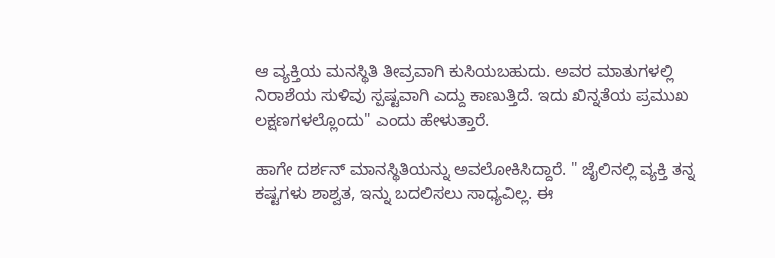ಆ ವ್ಯಕ್ತಿಯ ಮನಸ್ಥಿತಿ ತೀವ್ರವಾಗಿ ಕುಸಿಯಬಹುದು. ಅವರ ಮಾತುಗಳಲ್ಲಿ ನಿರಾಶೆಯ ಸುಳಿವು ಸ್ಪಷ್ಟವಾಗಿ ಎದ್ದು ಕಾಣುತ್ತಿದೆ. ಇದು ಖಿನ್ನತೆಯ ಪ್ರಮುಖ ಲಕ್ಷಣಗಳಲ್ಲೊಂದು" ಎಂದು ಹೇಳುತ್ತಾರೆ.

ಹಾಗೇ ದರ್ಶನ್ ಮಾನಸ್ಥಿತಿಯನ್ನು ಅವಲೋಕಿಸಿದ್ದಾರೆ. " ಜೈಲಿನಲ್ಲಿ ವ್ಯಕ್ತಿ ತನ್ನ ಕಷ್ಟಗಳು ಶಾಶ್ವತ, ಇನ್ನು ಬದಲಿಸಲು ಸಾಧ್ಯವಿಲ್ಲ. ಈ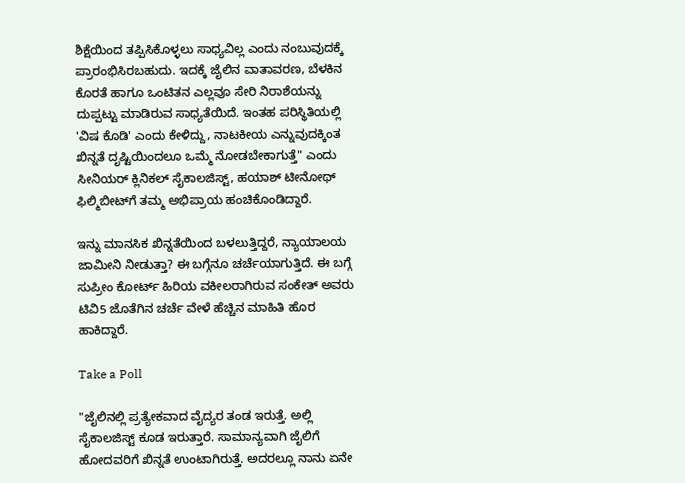ಶಿಕ್ಷೆಯಿಂದ ತಪ್ಪಿಸಿಕೊಳ್ಳಲು ಸಾಧ್ಯವಿಲ್ಲ ಎಂದು ನಂಬುವುದಕ್ಕೆ ಪ್ರಾರಂಭಿಸಿರಬಹುದು. ಇದಕ್ಕೆ ಜೈಲಿನ ವಾತಾವರಣ, ಬೆಳಕಿನ ಕೊರತೆ ಹಾಗೂ ಒಂಟಿತನ ಎಲ್ಲವೂ ಸೇರಿ ನಿರಾಶೆಯನ್ನು ದುಪ್ಪಟ್ಟು ಮಾಡಿರುವ ಸಾಧ್ಯತೆಯಿದೆ. ಇಂತಹ ಪರಿಸ್ಥಿತಿಯಲ್ಲಿ 'ವಿಷ ಕೊಡಿ' ಎಂದು ಕೇಳಿದ್ದು, ನಾಟಕೀಯ ಎನ್ನುವುದಕ್ಕಿಂತ ಖಿನ್ನತೆ ದೃಷ್ಟಿಯಿಂದಲೂ ಒಮ್ಮೆ ನೋಡಬೇಕಾಗುತ್ತೆ" ಎಂದು ಸೀನಿಯರ್ ಕ್ಲಿನಿಕಲ್ ಸೈಕಾಲಜಿಸ್ಟ್, ಹಯಾಶ್ ಟೀನೋಥ್ ಫಿಲ್ಮಿಬೀಟ್‌ಗೆ ತಮ್ಮ ಅಭಿಪ್ರಾಯ ಹಂಚಿಕೊಂಡಿದ್ದಾರೆ.

ಇನ್ನು ಮಾನಸಿಕ ಖಿನ್ನತೆಯಿಂದ ಬಳಲುತ್ತಿದ್ದರೆ, ನ್ಯಾಯಾಲಯ ಜಾಮೀನಿ ನೀಡುತ್ತಾ? ಈ ಬಗ್ಗೆನೂ ಚರ್ಚೆಯಾಗುತ್ತಿದೆ. ಈ ಬಗ್ಗೆ ಸುಪ್ರೀಂ ಕೋರ್ಟ್‌ ಹಿರಿಯ ವಕೀಲರಾಗಿರುವ ಸಂಕೇತ್ ಅವರು ಟಿವಿ5 ಜೊತೆಗಿನ ಚರ್ಚೆ ವೇಳೆ ಹೆಚ್ಚಿನ ಮಾಹಿತಿ ಹೊರ ಹಾಕಿದ್ದಾರೆ.

Take a Poll

"ಜೈಲಿನಲ್ಲಿ ಪ್ರತ್ಯೇಕವಾದ ವೈದ್ಯರ ತಂಡ ಇರುತ್ತೆ. ಅಲ್ಲಿ ಸೈಕಾಲಜಿಸ್ಟ್ ಕೂಡ ಇರುತ್ತಾರೆ. ಸಾಮಾನ್ಯವಾಗಿ ಜೈಲಿಗೆ ಹೋದವರಿಗೆ ಖಿನ್ನತೆ ಉಂಟಾಗಿರುತ್ತೆ. ಅದರಲ್ಲೂ ನಾನು ಏನೇ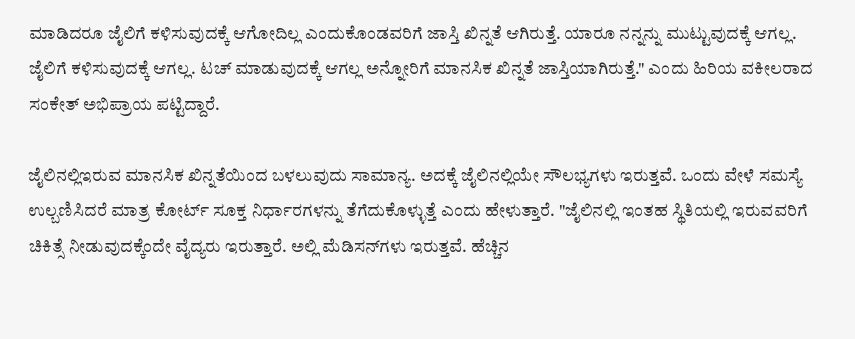ಮಾಡಿದರೂ ಜೈಲಿಗೆ ಕಳಿಸುವುದಕ್ಕೆ ಆಗೋದಿಲ್ಲ ಎಂದುಕೊಂಡವರಿಗೆ ಜಾಸ್ತಿ ಖಿನ್ನತೆ ಆಗಿರುತ್ತೆ. ಯಾರೂ ನನ್ನನ್ನು ಮುಟ್ಟುವುದಕ್ಕೆ ಆಗಲ್ಲ. ಜೈಲಿಗೆ ಕಳಿಸುವುದಕ್ಕೆ ಆಗಲ್ಲ. ಟಚ್ ಮಾಡುವುದಕ್ಕೆ ಆಗಲ್ಲ ಅನ್ನೋರಿಗೆ ಮಾನಸಿಕ ಖಿನ್ನತೆ ಜಾಸ್ತಿಯಾಗಿರುತ್ತೆ." ಎಂದು ಹಿರಿಯ ವಕೀಲರಾದ ಸಂಕೇತ್ ಅಭಿಪ್ರಾಯ ಪಟ್ಟಿದ್ದಾರೆ.

ಜೈಲಿನಲ್ಲಿಇರುವ ಮಾನಸಿಕ ಖಿನ್ನತೆಯಿಂದ ಬಳಲುವುದು ಸಾಮಾನ್ಯ. ಅದಕ್ಕೆ ಜೈಲಿನಲ್ಲಿಯೇ ಸೌಲಭ್ಯಗಳು ಇರುತ್ತವೆ. ಒಂದು ವೇಳೆ ಸಮಸ್ಯೆ ಉಲ್ಬಣಿಸಿದರೆ ಮಾತ್ರ ಕೋರ್ಟ್‌ ಸೂಕ್ತ ನಿರ್ಧಾರಗಳನ್ನು ತೆಗೆದುಕೊಳ್ಳುತ್ತೆ ಎಂದು ಹೇಳುತ್ತಾರೆ. "ಜೈಲಿನಲ್ಲಿ ಇಂತಹ ಸ್ಥಿತಿಯಲ್ಲಿ ಇರುವವರಿಗೆ ಚಿಕಿತ್ಸೆ ನೀಡುವುದಕ್ಕೆಂದೇ ವೈದ್ಯರು ಇರುತ್ತಾರೆ. ಅಲ್ಲಿ ಮೆಡಿಸನ್‌ಗಳು ಇರುತ್ತವೆ. ಹೆಚ್ಚಿನ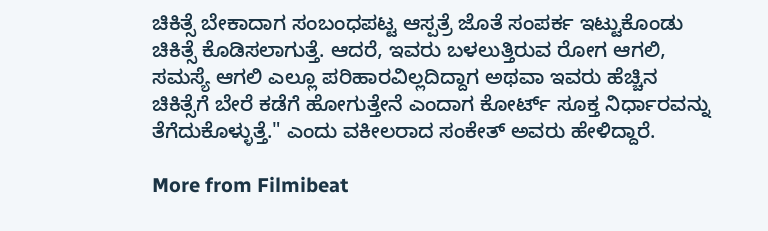ಚಿಕಿತ್ಸೆ ಬೇಕಾದಾಗ ಸಂಬಂಧಪಟ್ಟ ಆಸ್ಪತ್ರೆ ಜೊತೆ ಸಂಪರ್ಕ ಇಟ್ಟುಕೊಂಡು ಚಿಕಿತ್ಸೆ ಕೊಡಿಸಲಾಗುತ್ತೆ. ಆದರೆ, ಇವರು ಬಳಲುತ್ತಿರುವ ರೋಗ ಆಗಲಿ, ಸಮಸ್ಯೆ ಆಗಲಿ ಎಲ್ಲೂ ಪರಿಹಾರವಿಲ್ಲದಿದ್ದಾಗ ಅಥವಾ ಇವರು ಹೆಚ್ಚಿನ ಚಿಕಿತ್ಸೆಗೆ ಬೇರೆ ಕಡೆಗೆ ಹೋಗುತ್ತೇನೆ ಎಂದಾಗ ಕೋರ್ಟ್ ಸೂಕ್ತ ನಿರ್ಧಾರವನ್ನು ತೆಗೆದುಕೊಳ್ಳುತ್ತೆ." ಎಂದು ವಕೀಲರಾದ ಸಂಕೇತ್ ಅವರು ಹೇಳಿದ್ದಾರೆ.

More from Filmibeat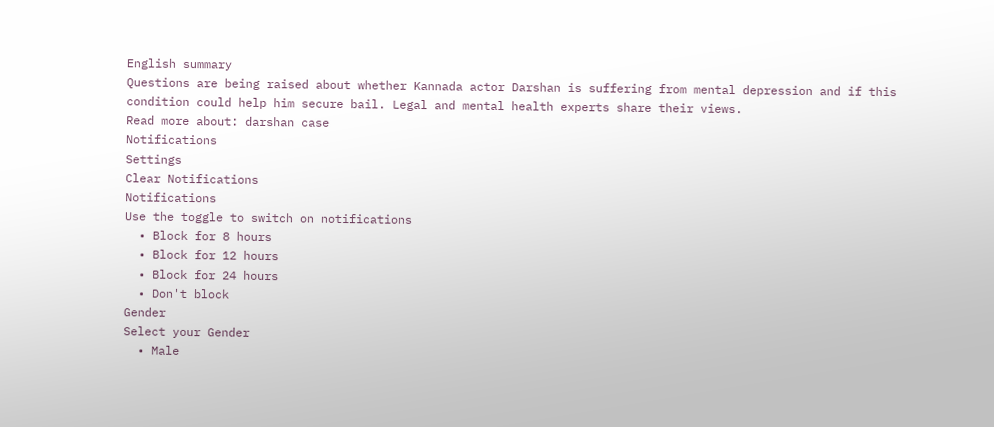English summary
Questions are being raised about whether Kannada actor Darshan is suffering from mental depression and if this condition could help him secure bail. Legal and mental health experts share their views.
Read more about: darshan case
Notifications
Settings
Clear Notifications
Notifications
Use the toggle to switch on notifications
  • Block for 8 hours
  • Block for 12 hours
  • Block for 24 hours
  • Don't block
Gender
Select your Gender
  • Male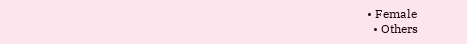• Female
  • Others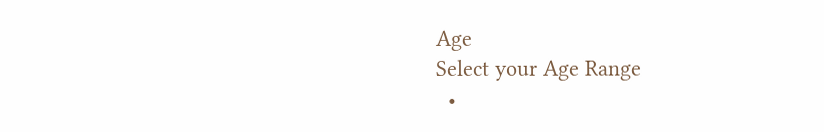Age
Select your Age Range
  •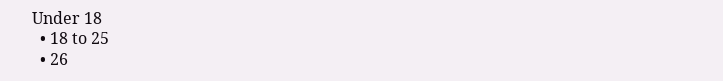Under 18
  • 18 to 25
  • 26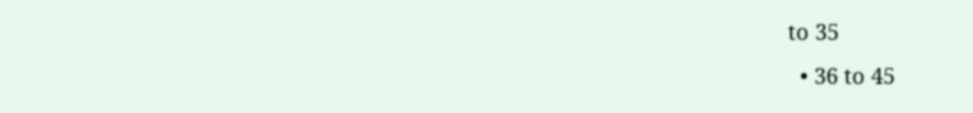to 35
  • 36 to 45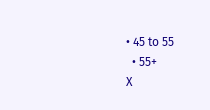• 45 to 55
  • 55+
X